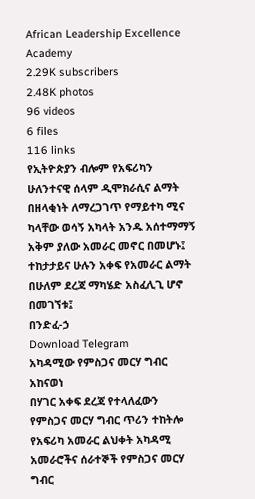African Leadership Excellence Academy
2.29K subscribers
2.48K photos
96 videos
6 files
116 links
የኢትዮጵያን ብሎም የአፍሪካን ሁለንተናዊ ሰላም ዲሞክራሲና ልማት በዘላቂነት ለማረጋገጥ የማይተካ ሚና ካላቸው ወሳኝ አካላት አንዱ አሰተማማኝ አቅም ያለው አመራር መኖር በመሆኑ፤ ተከታታይና ሁሉን አቀፍ የአመራር ልማት በሁለም ደረጃ ማካሄድ አስፈሊጊ ሆኖ በመገኘቱ፤
በንድፈ-ኃ
Download Telegram
አካዳሚው የምስጋና መርሃ ግብር አከናወነ
በሃገር አቀፍ ደረጃ የተላለፈውን የምስጋና መርሃ ግብር ጥሪን ተከትሎ የአፍሪካ አመራር ልህቀት አካዳሚ አመራሮችና ሰራተኞች የምስጋና መርሃ ግብር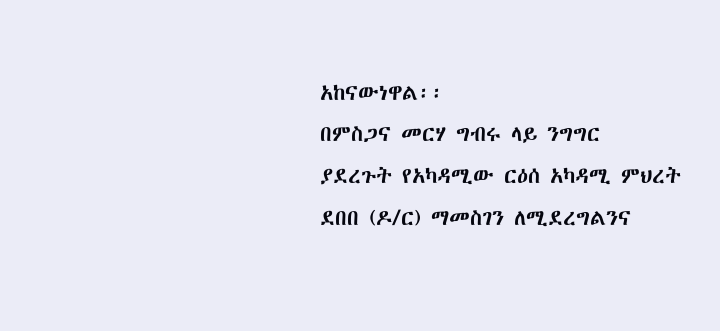አከናውነዋል፡፡
በምስጋና መርሃ ግብሩ ላይ ንግግር ያደረጉት የአካዳሚው ርዕሰ አካዳሚ ምህረት ደበበ (ዶ/ር) ማመስገን ለሚደረግልንና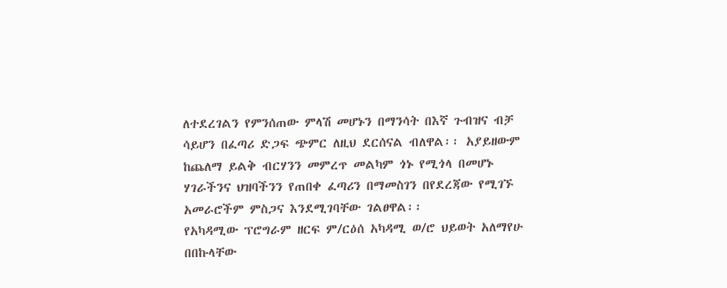ለተደረገልን የምንሰጠው ምላሽ መሆኑን በማንሳት በእኛ ጉብዝና ብቻ ሳይሆን በፈጣሪ ድጋፍ ጭምር ለዚህ ደርሰናል ብለዋል፡፡ አያይዘውም ከጨለማ ይልቅ ብርሃንን መምረጥ መልካም ጎኑ የሚጎላ በመሆኑ ሃገራችንና ህዝባችንን የጠበቀ ፈጣሪን በማመስገን በየደረጃው የሚገኙ አመራሮችም ምስጋና እንደሚገባቸው ገልፀዋል፡፡
የአካዳሚው ፕሮግራም ዘርፍ ም/ርዕሰ አካዳሚ ወ/ሮ ህይወት አለማየሁ በበኩላቸው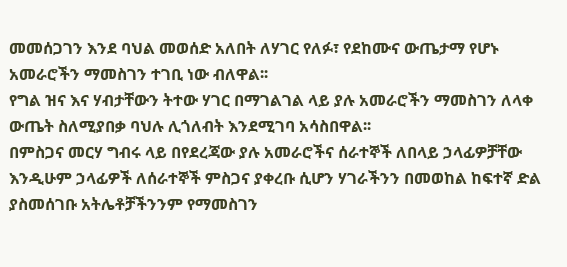መመሰጋገን እንደ ባህል መወሰድ አለበት ለሃገር የለፉ፣ የደከሙና ውጤታማ የሆኑ አመራሮችን ማመስገን ተገቢ ነው ብለዋል፡፡
የግል ዝና እና ሃብታቸውን ትተው ሃገር በማገልገል ላይ ያሉ አመራሮችን ማመስገን ለላቀ ውጤት ስለሚያበቃ ባህሉ ሊጎለብት እንደሚገባ አሳስበዋል፡፡
በምስጋና መርሃ ግብሩ ላይ በየደረጃው ያሉ አመራሮችና ሰራተኞች ለበላይ ኃላፊዎቻቸው እንዲሁም ኃላፊዎች ለሰራተኞች ምስጋና ያቀረቡ ሲሆን ሃገራችንን በመወከል ከፍተኛ ድል ያስመሰገቡ አትሌቶቻችንንም የማመስገን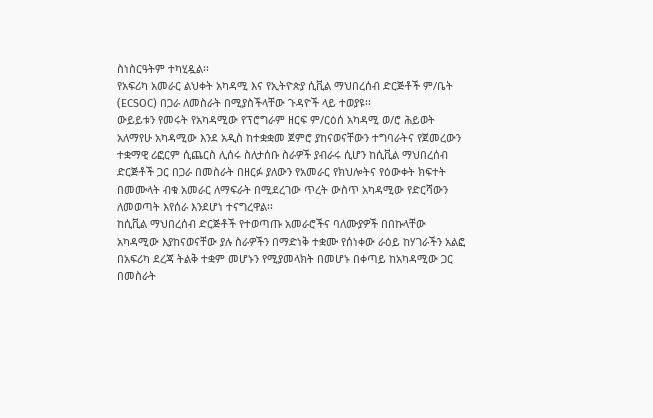ስነስርዓትም ተካሂዷል፡፡
የአፍሪካ አመራር ልህቀት አካዳሚ እና የኢትዮጵያ ሲቪል ማህበረሰብ ድርጅቶች ም/ቤት (ECSOC) በጋራ ለመስራት በሚያስችላቸው ጉዳዮች ላይ ተወያዩ፡፡
ውይይቱን የመሩት የአካዳሚው የፕሮግራም ዘርፍ ም/ርዕሰ አካዳሚ ወ/ሮ ሕይወት አለማየሁ አካዳሚው እንደ አዲስ ከተቋቋመ ጀምሮ ያከናወናቸውን ተግባራትና የጀመረውን ተቋማዊ ሪፎርም ሲጨርስ ሊሰሩ ስለታሰቡ ስራዎች ያብራሩ ሲሆን ከሲቪል ማህበረሰብ ድርጅቶች ጋር በጋራ በመስራት በዘርፉ ያለውን የአመራር የክህሎትና የዕውቀት ክፍተት በመሙላት ብቁ አመራር ለማፍራት በሚደረገው ጥረት ውስጥ አካዳሚው የድርሻውን ለመወጣት እየሰራ እንደሆነ ተናግረዋል፡፡
ከሲቪል ማህበረሰብ ድርጅቶች የተወጣጡ አመራሮችና ባለሙያዎች በበኩላቸው አካዳሚው እያከናወናቸው ያሉ ስራዎችን በማድነቅ ተቋሙ የሰነቀው ራዕይ ከሃገራችን አልፎ በአፍሪካ ደረጃ ትልቅ ተቋም መሆኑን የሚያመላክት በመሆኑ በቀጣይ ከአካዳሚው ጋር በመስራት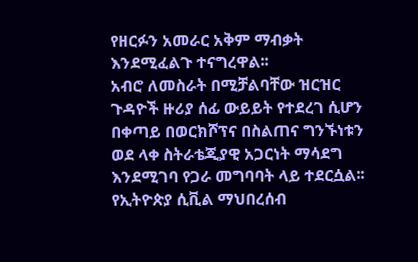የዘርፉን አመራር አቅም ማብቃት እንደሚፈልጉ ተናግረዋል፡፡
አብሮ ለመስራት በሚቻልባቸው ዝርዝር ጉዳዮች ዙሪያ ሰፊ ውይይት የተደረገ ሲሆን በቀጣይ በወርክሾፕና በስልጠና ግንኙነቱን ወደ ላቀ ስትራቴጂያዊ አጋርነት ማሳደግ እንደሚገባ የጋራ መግባባት ላይ ተደርሷል፡፡
የኢትዮጵያ ሲቪል ማህበረሰብ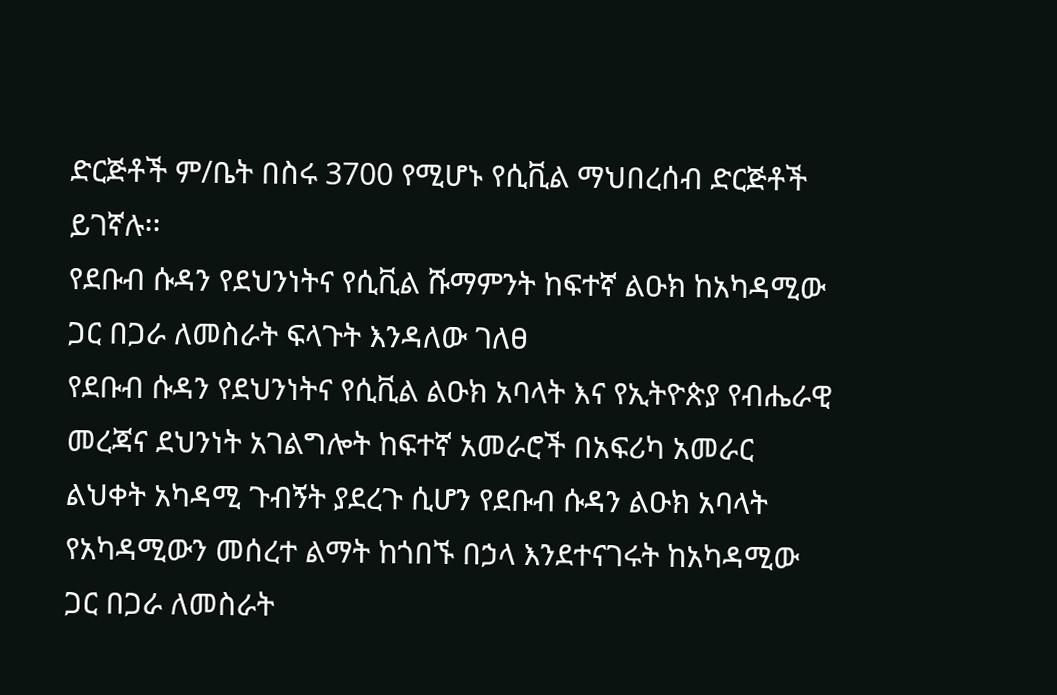ድርጅቶች ም/ቤት በስሩ 3700 የሚሆኑ የሲቪል ማህበረሰብ ድርጅቶች ይገኛሉ፡፡
የደቡብ ሱዳን የደህንነትና የሲቪል ሹማምንት ከፍተኛ ልዑክ ከአካዳሚው ጋር በጋራ ለመስራት ፍላጉት እንዳለው ገለፀ
የደቡብ ሱዳን የደህንነትና የሲቪል ልዑክ አባላት እና የኢትዮጵያ የብሔራዊ መረጃና ደህንነት አገልግሎት ከፍተኛ አመራሮች በአፍሪካ አመራር ልህቀት አካዳሚ ጉብኝት ያደረጉ ሲሆን የደቡብ ሱዳን ልዑክ አባላት የአካዳሚውን መሰረተ ልማት ከጎበኙ በኃላ እንደተናገሩት ከአካዳሚው ጋር በጋራ ለመስራት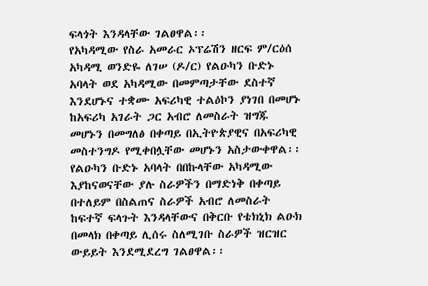ፍላጎት እንዳላቸው ገልፀዋል፡፡
የአካዳሚው የስራ አመራር ኦፕሬሽን ዘርፍ ም/ርዕሰ አካዳሚ ወንድዬ ለገሠ (ዶ/ር) የልዑካን ቡድኑ አባላት ወደ አካዳሚው በመምጣታቸው ደስተኛ እንደሆኑና ተቋሙ አፍሪካዊ ተልዕኮን ያነገበ በመሆኑ ከአፍሪካ አገራት ጋር አብሮ ለመስራት ዝግጁ መሆኑን በመግለፅ በቀጣይ በኢትዮጵያዊና በአፍሪካዊ መስተንግዶ የሚቀበሏቸው መሆኑን አስታውቀዋል፡፡
የልዑካን ቡድኑ አባላት በበኩላቸው አካዳሚው እያከናወናቸው ያሉ ስራዎችን በማድነቅ በቀጣይ በተለይም በስልጠና ስራዎች አብሮ ለመስራት ከፍተኛ ፍላጉት እንዳላቸውና በቅርቡ የቴክኒክ ልዑክ በመላክ በቀጣይ ሊሰሩ ስለሚገቡ ስራዎች ዝርዝር ውይይት እንደሚደረግ ገልፀዋል፡፡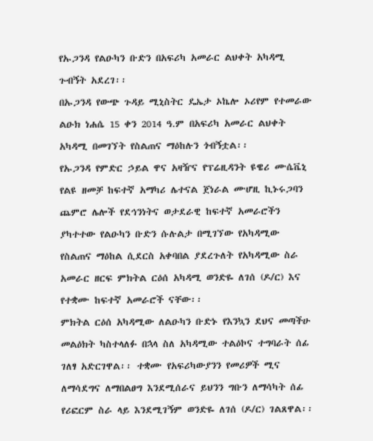የኡጋንዳ የልዑካን ቡድን በአፍሪካ አመራር ልህቀት አካዳሚ ጉብኝት አደረገ፡፡
በኡጋንዳ የውጭ ጉዳይ ሚኒስትር ዴኤታ ኦኬሎ ኦሪየም የተመራው ልዑክ ነሐሴ 15 ቀን 2014 ዓ.ም በአፍሪካ አመራር ልህቀት አካዳሚ በመገኘት የስልጠና ማዕከሉን ጎብኝቷል፡፡
የኡጋንዳ የምድር ኃይል ዋና አዛዥና የፕሬዚዳንት ዩዌሪ ሙሴቬኒ የልዩ ዘመቻ ከፍተኛ አማካሪ ሌተናል ጀነራል ሙሆዚ ኪኑሩጋባን ጨምሮ ሌሎች የደኅንነትና ወታደራዊ ከፍተኛ አመራሮችን ያካተተው የልዑካን ቡድን ሱሉልታ በሚገኘው የአካዳሚው የስልጠና ማዕከል ሲደርስ አቀባበል ያደረጉለት የአካዳሚው ስራ አመራር ዘርፍ ምክትል ርዕሰ አካዳሚ ወንድዬ ለገሰ (ዶ/ር) እና የተቋሙ ከፍተኛ አመራሮች ናቸው፡፡
ምክትል ርዕሰ አካዳሚው ለልዑካን ቡድኑ የእንኳን ደህና መጣችሁ መልዕክት ካስተላለፉ በኋላ ስለ አካዳሚው ተልዕኮና ተግባራት ሰፊ ገለፃ አድርገዋል፡፡ ተቋሙ የአፍሪካውያንን የመሪዎች ሚና ለማሳደግና ለማበልፀግ እንደሚሰራና ይህንን ግቡን ለማሳካት ሰፊ የሪፎርም ስራ ላይ እንደሚገኝም ወንድዬ ለገሰ (ዶ/ር) ገልጸዋል፡፡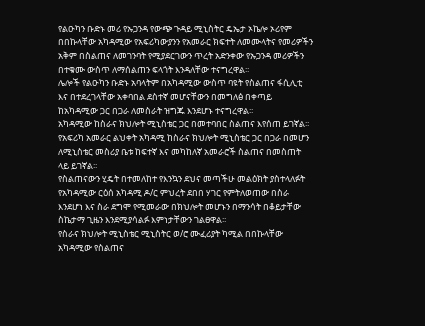የልዑካን ቡድኑ መሪ የኡጋንዳ የውጭ ጉዳይ ሚኒስትር ዴኤታ ኦኬሎ ኦሪየም በበኩላቸው አካዳሚው የአፍሪካውያንን የአመራር ክፍተት ለመሙላትና የመሪዎችን አቅም በስልጠና ለመገንባት የሚያደርገውን ጥረት አድንቀው የኡጋንዳ መሪዎችን በተቁሙ ውስጥ ለማሰልጠን ፍላጎት እንዳለቸው ተናግረዋል፡፡
ሌሎች የልዑካን ቡድኑ አባላትም በአካዳሚው ውስጥ ባዩት የስልጠና ፋሲሊቲ እና በተደረገላቸው አቀባበል ደስተኛ መሆናቸውን በመግለፅ በቀጣይ ከአካዳሚው ጋር በጋራ ለመስራት ዝግጁ እንደሆኑ ተናግረዋል፡፡
አካዳሚው ከስራና ክህሎት ሚኒስቴር ጋር በመተባበር ስልጠና እየሰጠ ይገኛል፡፡
የአፍሪካ አመራር ልህቀት አካዳሚ ከስራና ክህሎት ሚኒስቴር ጋር በጋራ በመሆን ለሚኒስቴር መስሪያ ቤቱ ከፍተኛ እና መካከለኛ አመራሮች ስልጠና በመስጠት ላይ ይገኛል፡፡
የስልጠናውን ሂዴት በተመለከተ የእንኳን ደህና መጣችሁ መልዕክት ያስተላለፉት የአካዳሚው ርዕሰ አካዳሚ ዶ/ር ምህረት ደበበ ሃገር የምትለወጠው በስራ እንደሆነ እና ስራ ደግሞ የሚመራው በክህሎት መሆኑን በማንሳት በቆይታቸው ስኬታማ ጊዜን እንደሚያሳልፉ እምነታቸውን ገልፀዋል፡፡
የስራና ክህሎት ሚኒስቴር ሚኒስትር ወ/ሮ ሙፈሪያት ካሚል በበኩላቸው አካዳሚው የስልጠና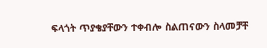ፍላጎት ጥያቄያቸውን ተቀብሎ ስልጠናውን ስላመቻቸ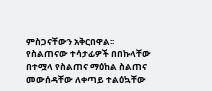ምስጋናቸውን አቅርበዋል፡፡
የስልጠናው ተሳታፊዎች በበኩላቸው በተሟላ የስልጠና ማዕከል ስልጠና መውሰዳቸው ለቀጣይ ተልዕኳቸው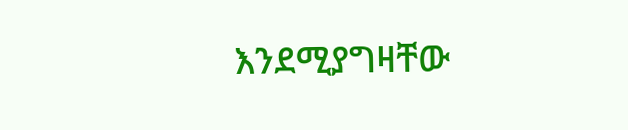እንደሚያግዛቸው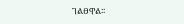ገልፀዋል፡፡